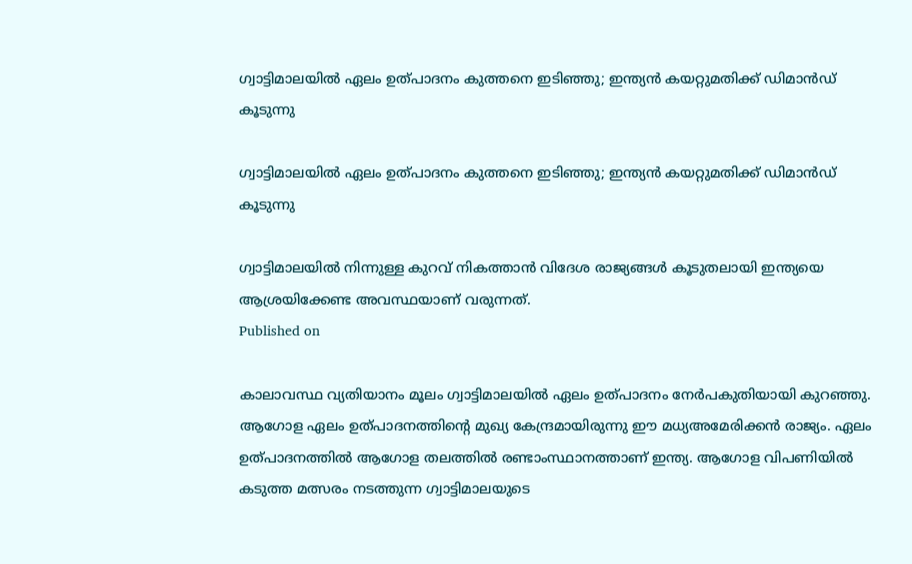ഗ്വാട്ടിമാലയില്‍ ഏലം ഉത്പാദനം കുത്തനെ ഇടിഞ്ഞു; ഇന്ത്യന്‍ കയറ്റുമതിക്ക് ഡിമാന്‍ഡ് കൂടുന്നു

ഗ്വാട്ടിമാലയില്‍ ഏലം ഉത്പാദനം കുത്തനെ ഇടിഞ്ഞു; ഇന്ത്യന്‍ കയറ്റുമതിക്ക് ഡിമാന്‍ഡ് കൂടുന്നു

ഗ്വാട്ടിമാലയില്‍ നിന്നുള്ള കുറവ് നികത്താന്‍ വിദേശ രാജ്യങ്ങള്‍ കൂടുതലായി ഇന്ത്യയെ ആശ്രയിക്കേണ്ട അവസ്ഥയാണ് വരുന്നത്.
Published on

കാലാവസ്ഥ വ്യതിയാനം മൂലം ഗ്വാട്ടിമാലയില്‍ ഏലം ഉത്പാദനം നേര്‍പകുതിയായി കുറഞ്ഞു. ആഗോള ഏലം ഉത്പാദനത്തിന്റെ മുഖ്യ കേന്ദ്രമായിരുന്നു ഈ മധ്യഅമേരിക്കന്‍ രാജ്യം. ഏലം ഉത്പാദനത്തില്‍ ആഗോള തലത്തില്‍ രണ്ടാംസ്ഥാനത്താണ് ഇന്ത്യ. ആഗോള വിപണിയില്‍ കടുത്ത മത്സരം നടത്തുന്ന ഗ്വാട്ടിമാലയുടെ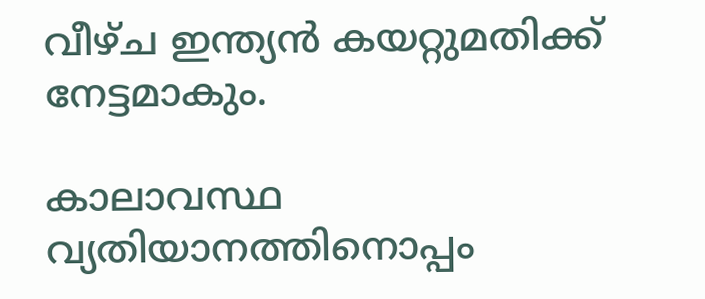വീഴ്ച ഇന്ത്യന്‍ കയറ്റുമതിക്ക് നേട്ടമാകും.

കാലാവസ്ഥ വ്യതിയാനത്തിനൊപ്പം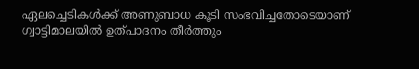ഏലച്ചെടികള്‍ക്ക് അണുബാധ കൂടി സംഭവിച്ചതോടെയാണ് ഗ്വാട്ടിമാലയില്‍ ഉത്പാദനം തീര്‍ത്തും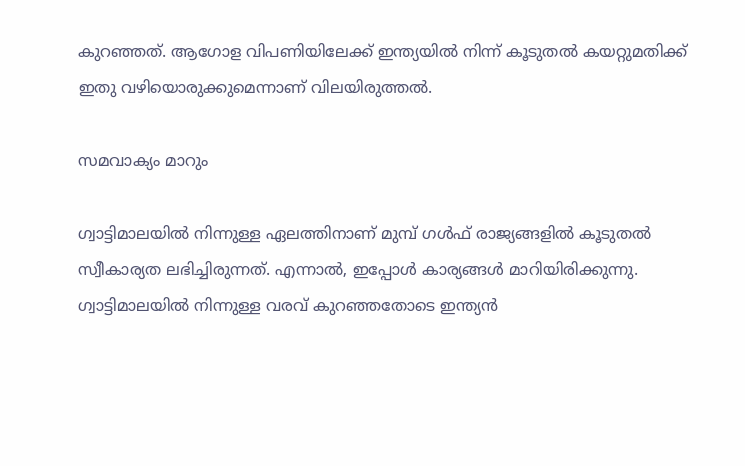കുറഞ്ഞത്. ആഗോള വിപണിയിലേക്ക് ഇന്ത്യയില്‍ നിന്ന് കൂടുതല്‍ കയറ്റുമതിക്ക് ഇതു വഴിയൊരുക്കുമെന്നാണ് വിലയിരുത്തല്‍.

സമവാക്യം മാറും

ഗ്വാട്ടിമാലയില്‍ നിന്നുള്ള ഏലത്തിനാണ് മുമ്പ് ഗള്‍ഫ് രാജ്യങ്ങളില്‍ കൂടുതല്‍ സ്വീകാര്യത ലഭിച്ചിരുന്നത്. എന്നാല്‍, ഇപ്പോള്‍ കാര്യങ്ങള്‍ മാറിയിരിക്കുന്നു. ഗ്വാട്ടിമാലയില്‍ നിന്നുള്ള വരവ് കുറഞ്ഞതോടെ ഇന്ത്യന്‍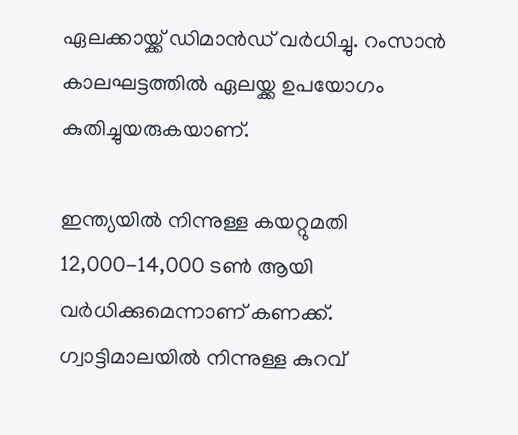ഏലക്കായ്ക്ക് ഡിമാന്‍ഡ് വര്‍ധിച്ചു. റംസാന്‍ കാലഘട്ടത്തില്‍ ഏലയ്ക്ക ഉപയോഗം കുതിച്ചുയരുകയാണ്.

ഇന്ത്യയില്‍ നിന്നുള്ള കയറ്റുമതി 12,000-14,000 ടണ്‍ ആയി വര്‍ധിക്കുമെന്നാണ് കണക്ക്. ഗ്വാട്ടിമാലയില്‍ നിന്നുള്ള കുറവ്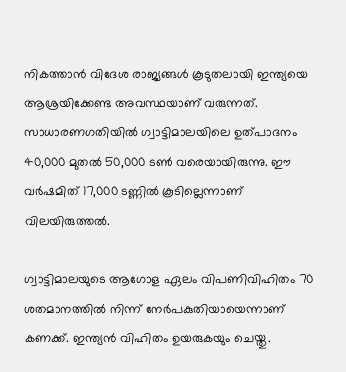നികത്താന്‍ വിദേശ രാജ്യങ്ങള്‍ കൂടുതലായി ഇന്ത്യയെ ആശ്രയിക്കേണ്ട അവസ്ഥയാണ് വരുന്നത്. സാധാരണഗതിയില്‍ ഗ്വാട്ടിമാലയിലെ ഉത്പാദനം 40,000 മുതല്‍ 50,000 ടണ്‍ വരെയായിരുന്നു. ഈ വര്‍ഷമിത് 17,000 ടണ്ണില്‍ കൂടില്ലെന്നാണ് വിലയിരുത്തല്‍.

ഗ്വാട്ടിമാലയുടെ ആഗോള ഏലം വിപണിവിഹിതം 70 ശതമാനത്തില്‍ നിന്ന് നേര്‍പകുതിയായെന്നാണ് കണക്ക്. ഇന്ത്യന്‍ വിഹിതം ഉയരുകയും ചെയ്തു.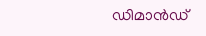ഡിമാന്‍ഡ്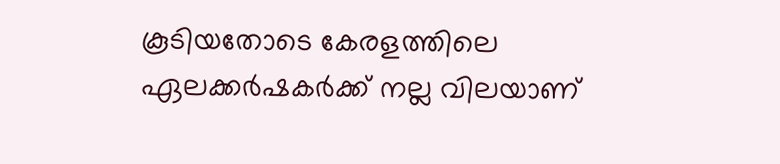കൂടിയതോടെ കേരളത്തിലെ ഏലക്കര്‍ഷകര്‍ക്ക് നല്ല വിലയാണ്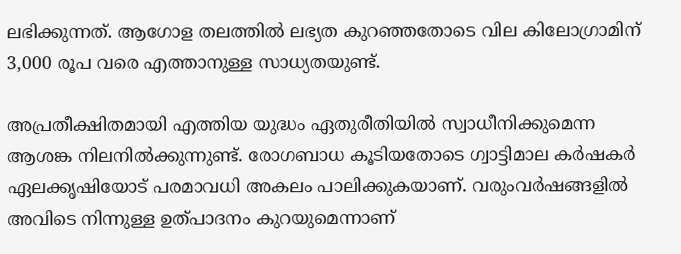ലഭിക്കുന്നത്. ആഗോള തലത്തില്‍ ലഭ്യത കുറഞ്ഞതോടെ വില കിലോഗ്രാമിന് 3,000 രൂപ വരെ എത്താനുള്ള സാധ്യതയുണ്ട്.

അപ്രതീക്ഷിതമായി എത്തിയ യുദ്ധം ഏതുരീതിയില്‍ സ്വാധീനിക്കുമെന്ന ആശങ്ക നിലനില്‍ക്കുന്നുണ്ട്. രോഗബാധ കൂടിയതോടെ ഗ്വാട്ടിമാല കര്‍ഷകര്‍ ഏലക്കൃഷിയോട് പരമാവധി അകലം പാലിക്കുകയാണ്. വരുംവര്‍ഷങ്ങളില്‍ അവിടെ നിന്നുള്ള ഉത്പാദനം കുറയുമെന്നാണ്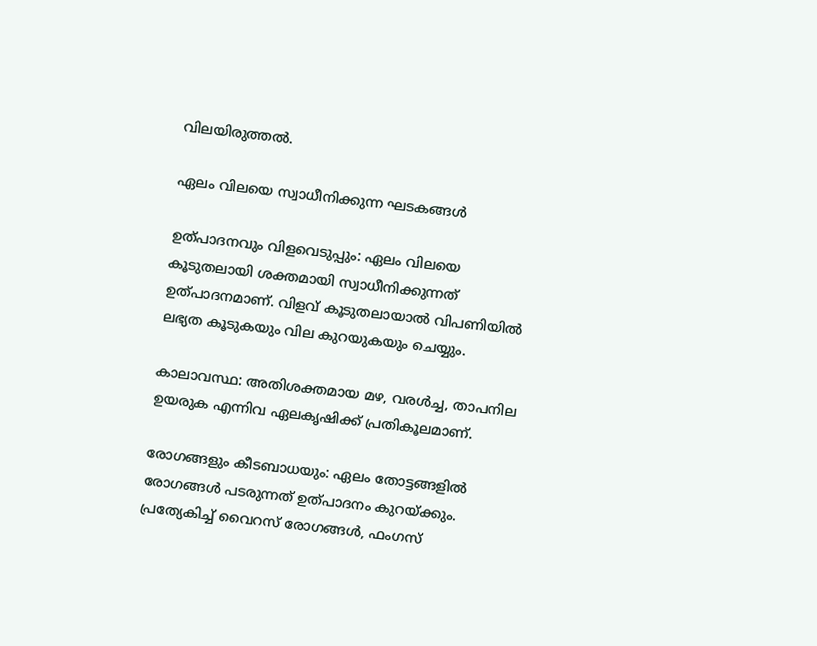വിലയിരുത്തല്‍.

ഏലം വിലയെ സ്വാധീനിക്കുന്ന ഘടകങ്ങള്‍

ഉത്പാദനവും വിളവെടുപ്പും: ഏലം വിലയെ കൂടുതലായി ശക്തമായി സ്വാധീനിക്കുന്നത് ഉത്പാദനമാണ്. വിളവ് കൂടുതലായാല്‍ വിപണിയില്‍ ലഭ്യത കൂടുകയും വില കുറയുകയും ചെയ്യും.

കാലാവസ്ഥ: അതിശക്തമായ മഴ, വരള്‍ച്ച, താപനില ഉയരുക എന്നിവ ഏലകൃഷിക്ക് പ്രതികൂലമാണ്.

രോഗങ്ങളും കീടബാധയും: ഏലം തോട്ടങ്ങളില്‍ രോഗങ്ങള്‍ പടരുന്നത് ഉത്പാദനം കുറയ്ക്കും. പ്രത്യേകിച്ച് വൈറസ് രോഗങ്ങള്‍, ഫംഗസ്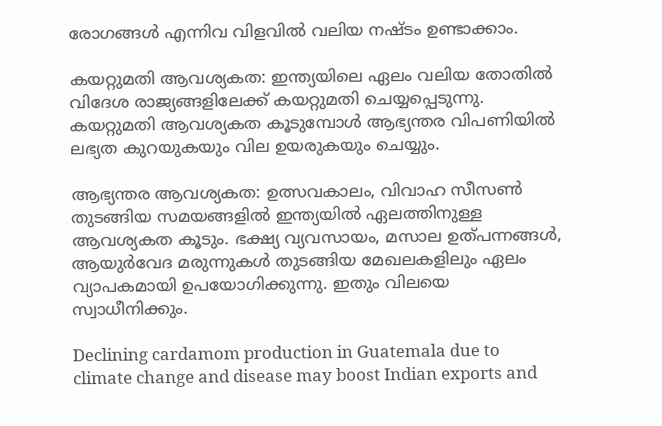രോഗങ്ങള്‍ എന്നിവ വിളവില്‍ വലിയ നഷ്ടം ഉണ്ടാക്കാം.

കയറ്റുമതി ആവശ്യകത: ഇന്ത്യയിലെ ഏലം വലിയ തോതില്‍ വിദേശ രാജ്യങ്ങളിലേക്ക് കയറ്റുമതി ചെയ്യപ്പെടുന്നു. കയറ്റുമതി ആവശ്യകത കൂടുമ്പോള്‍ ആഭ്യന്തര വിപണിയില്‍ ലഭ്യത കുറയുകയും വില ഉയരുകയും ചെയ്യും.

ആഭ്യന്തര ആവശ്യകത: ഉത്സവകാലം, വിവാഹ സീസണ്‍ തുടങ്ങിയ സമയങ്ങളില്‍ ഇന്ത്യയില്‍ ഏലത്തിനുള്ള ആവശ്യകത കൂടും. ഭക്ഷ്യ വ്യവസായം, മസാല ഉത്പന്നങ്ങള്‍, ആയുര്‍വേദ മരുന്നുകള്‍ തുടങ്ങിയ മേഖലകളിലും ഏലം വ്യാപകമായി ഉപയോഗിക്കുന്നു. ഇതും വിലയെ സ്വാധീനിക്കും.

Declining cardamom production in Guatemala due to climate change and disease may boost Indian exports and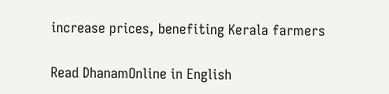increase prices, benefiting Kerala farmers

Read DhanamOnline in English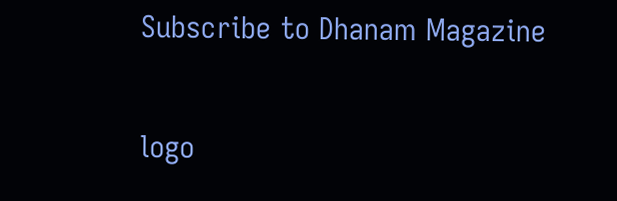Subscribe to Dhanam Magazine

logo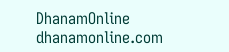DhanamOnline
dhanamonline.com